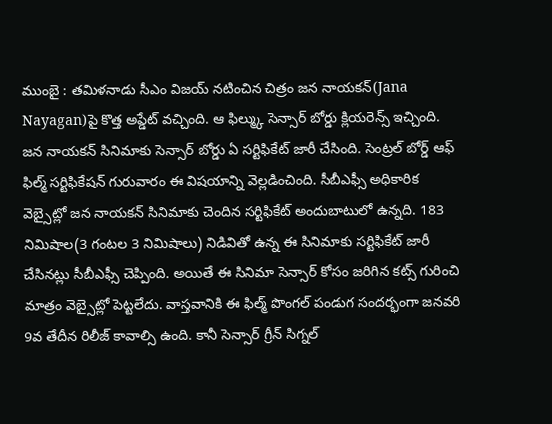ముంబై : తమిళనాడు సీఎం విజయ్ నటించిన చిత్రం జన నాయకన్(Jana Nayagan)పై కొత్త అప్డేట్ వచ్చింది. ఆ ఫిల్మ్కు సెన్సార్ బోర్డు క్లియరెన్స్ ఇచ్చింది. జన నాయకన్ సినిమాకు సెన్సార్ బోర్డు ఏ సర్టిఫికేట్ జారీ చేసింది. సెంట్రల్ బోర్డ్ ఆఫ్ ఫిల్మ్ సర్టిఫికేషన్ గురువారం ఈ విషయాన్ని వెల్లడించింది. సీబీఎఫ్సీ అధికారిక వెబ్సైట్లో జన నాయకన్ సినిమాకు చెందిన సర్టిఫికేట్ అందుబాటులో ఉన్నది. 183 నిమిషాల(3 గంటల 3 నిమిషాలు) నిడివితో ఉన్న ఈ సినిమాకు సర్టిఫికేట్ జారీ చేసినట్లు సీబీఎఫ్సీ చెప్పింది. అయితే ఈ సినిమా సెన్సార్ కోసం జరిగిన కట్స్ గురించి మాత్రం వెబ్సైట్లో పెట్టలేదు. వాస్తవానికి ఈ ఫిల్మ్ పొంగల్ పండుగ సందర్భంగా జనవరి 9వ తేదీన రిలీజ్ కావాల్సి ఉంది. కానీ సెన్సార్ గ్రీన్ సిగ్నల్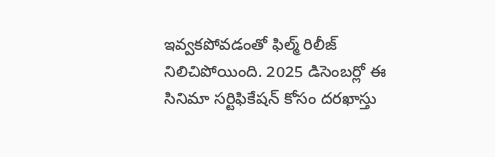ఇవ్వకపోవడంతో ఫిల్మ్ రిలీజ్ నిలిచిపోయింది. 2025 డిసెంబర్లో ఈ సినిమా సర్టిఫికేషన్ కోసం దరఖాస్తు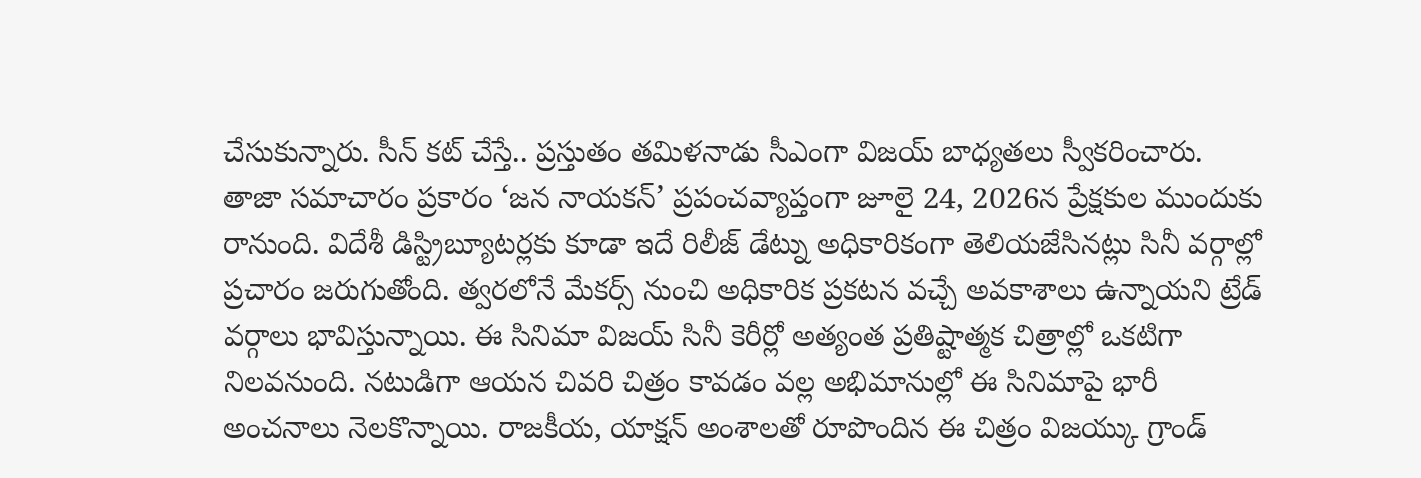చేసుకున్నారు. సీన్ కట్ చేస్తే.. ప్రస్తుతం తమిళనాడు సీఎంగా విజయ్ బాధ్యతలు స్వీకరించారు.
తాజా సమాచారం ప్రకారం ‘జన నాయకన్’ ప్రపంచవ్యాప్తంగా జూలై 24, 2026న ప్రేక్షకుల ముందుకు రానుంది. విదేశీ డిస్ట్రిబ్యూటర్లకు కూడా ఇదే రిలీజ్ డేట్ను అధికారికంగా తెలియజేసినట్లు సినీ వర్గాల్లో ప్రచారం జరుగుతోంది. త్వరలోనే మేకర్స్ నుంచి అధికారిక ప్రకటన వచ్చే అవకాశాలు ఉన్నాయని ట్రేడ్ వర్గాలు భావిస్తున్నాయి. ఈ సినిమా విజయ్ సినీ కెరీర్లో అత్యంత ప్రతిష్టాత్మక చిత్రాల్లో ఒకటిగా నిలవనుంది. నటుడిగా ఆయన చివరి చిత్రం కావడం వల్ల అభిమానుల్లో ఈ సినిమాపై భారీ అంచనాలు నెలకొన్నాయి. రాజకీయ, యాక్షన్ అంశాలతో రూపొందిన ఈ చిత్రం విజయ్కు గ్రాండ్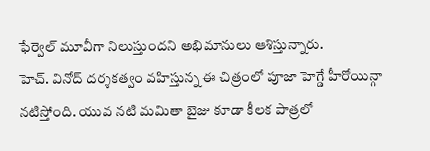ఫేర్వెల్ మూవీగా నిలుస్తుందని అభిమానులు ఆశిస్తున్నారు.
హెచ్. వినోద్ దర్శకత్వం వహిస్తున్న ఈ చిత్రంలో పూజా హెగ్డే హీరోయిన్గా నటిస్తోంది. యువ నటి మమితా బైజు కూడా కీలక పాత్రలో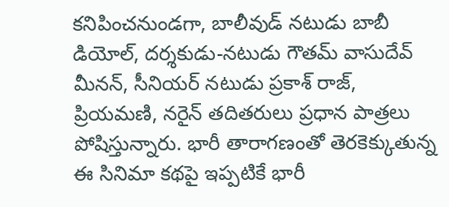కనిపించనుండగా, బాలీవుడ్ నటుడు బాబీ డియోల్, దర్శకుడు-నటుడు గౌతమ్ వాసుదేవ్ మీనన్, సీనియర్ నటుడు ప్రకాశ్ రాజ్, ప్రియమణి, నరైన్ తదితరులు ప్రధాన పాత్రలు పోషిస్తున్నారు. భారీ తారాగణంతో తెరకెక్కుతున్న ఈ సినిమా కథపై ఇప్పటికే భారీ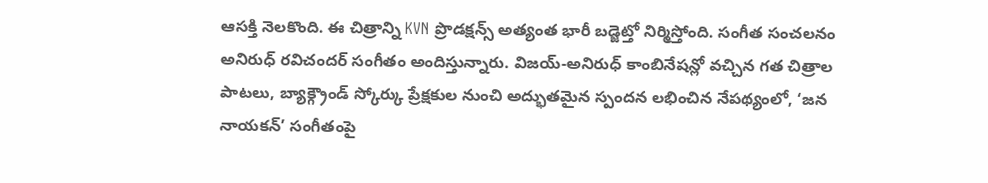ఆసక్తి నెలకొంది. ఈ చిత్రాన్ని KVN ప్రొడక్షన్స్ అత్యంత భారీ బడ్జెట్తో నిర్మిస్తోంది. సంగీత సంచలనం అనిరుధ్ రవిచందర్ సంగీతం అందిస్తున్నారు. విజయ్-అనిరుధ్ కాంబినేషన్లో వచ్చిన గత చిత్రాల పాటలు, బ్యాక్గ్రౌండ్ స్కోర్కు ప్రేక్షకుల నుంచి అద్భుతమైన స్పందన లభించిన నేపథ్యంలో, ‘జన నాయకన్’ సంగీతంపై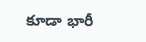కూడా భారీ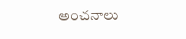అంచనాలు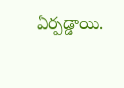ఏర్పడ్డాయి.